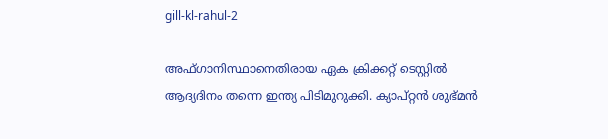gill-kl-rahul-2

അഫ്ഗാനിസ്ഥാനെതിരായ ഏക ക്രിക്കറ്റ് ടെസ്റ്റില്‍ ആദ്യദിനം തന്നെ ഇന്ത്യ പിടിമുറുക്കി. ക്യാപ്റ്റന്‍ ശുഭ്മന്‍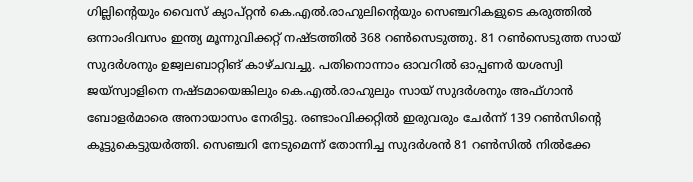ഗില്ലിന്‍റെയും വൈസ് ക്യാപ്റ്റന്‍ കെ.എല്‍.രാഹുലിന്‍റെയും സെഞ്ചറികളുടെ കരുത്തില്‍ ഒന്നാംദിവസം ഇന്ത്യ മൂന്നുവിക്കറ്റ് നഷ്ടത്തില്‍ 368 റണ്‍സെടുത്തു. 81 റണ്‍സെടുത്ത സായ് സുദര്‍ശനും ഉജ്വലബാറ്റിങ് കാഴ്ചവച്ചു. പതിനൊന്നാം ഓവറില്‍ ഓപ്പണര്‍ യശസ്വി ജയ്സ്വാളിനെ നഷ്ടമായെങ്കിലും കെ.എല്‍.രാഹുലും സായ് സുദര്‍ശനും അഫ്ഗാന്‍ ബോളര്‍മാരെ അനായാസം നേരിട്ടു. രണ്ടാംവിക്കറ്റില്‍ ഇരുവരും ചേര്‍ന്ന് 139 റണ്‍സിന്‍റെ കൂട്ടുകെട്ടുയര്‍ത്തി. സെഞ്ചറി നേടുമെന്ന് തോന്നിച്ച സുദര്‍ശന്‍ 81 റണ്‍സില്‍ നില്‍ക്കേ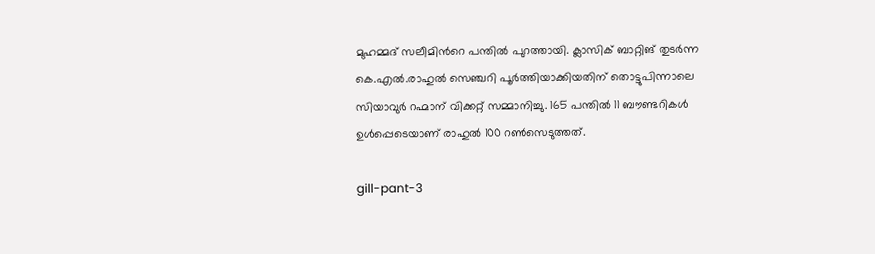മുഹമ്മദ് സലീമിന്‍റെ പന്തില്‍ പുറത്തായി. ക്ലാസിക് ബാറ്റിങ് തുടര്‍ന്ന കെ.എല്‍.രാഹുല്‍ സെഞ്ചറി പൂര്‍ത്തിയാക്കിയതിന് തൊട്ടുപിന്നാലെ സിയാവുര്‍ റഹ്മാന് വിക്കറ്റ് സമ്മാനിച്ചു. 165 പന്തില്‍ 11 ബൗണ്ടറികള്‍ ഉള്‍പ്പെടെയാണ് രാഹുല്‍ 100 റണ്‍സെടുത്തത്.

gill-pant-3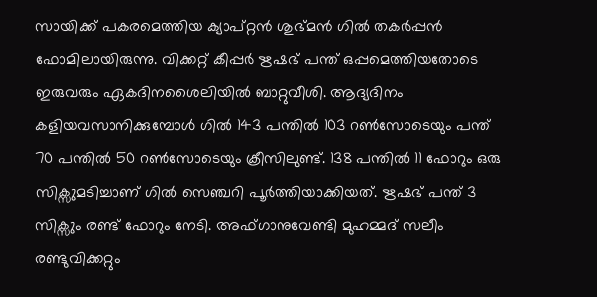സായിക്ക് പകരമെത്തിയ ക്യാപ്റ്റന്‍ ശുഭ്മന്‍ ഗില്‍ തകര്‍പ്പന്‍ ഫോമിലായിരുന്നു. വിക്കറ്റ് കീപ്പര്‍ ഋഷഭ് പന്ത് ഒപ്പമെത്തിയതോടെ ഇരുവരും ഏകദിനശൈലിയില്‍ ബാറ്റുവീശി. ആദ്യദിനം കളിയവസാനിക്കുമ്പോള്‍ ഗില്‍ 143 പന്തില്‍ 103 റണ്‍സോടെയും പന്ത് 70 പന്തില്‍ 50 റണ്‍സോടെയും ക്രീസിലുണ്ട്. 138 പന്തില്‍ 11 ഫോറും ഒരു സിക്സുമടിച്ചാണ് ഗില്‍ സെഞ്ചറി പൂര്‍ത്തിയാക്കിയത്. ഋഷഭ് പന്ത് 3 സിക്സും രണ്ട് ഫോറും നേടി. അഫ്ഗാനുവേണ്ടി മുഹമ്മദ് സലീം രണ്ടുവിക്കറ്റും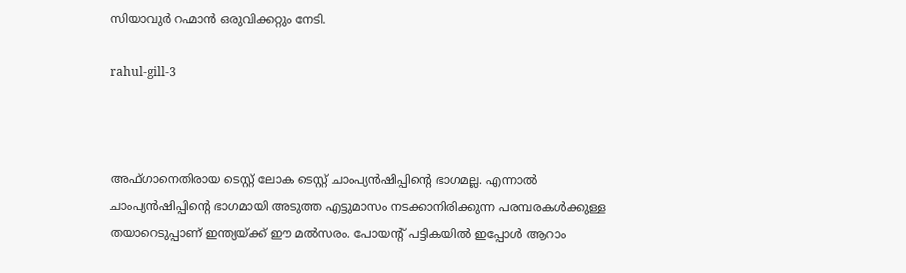സിയാവുര്‍ റഹ്മാന്‍ ഒരുവിക്കറ്റും നേടി.

rahul-gill-3



അഫ്ഗാനെതിരായ ടെസ്റ്റ് ലോക ടെസ്റ്റ് ചാംപ്യന്‍ഷിപ്പിന്‍റെ ഭാഗമല്ല. എന്നാല്‍ ചാംപ്യന്‍ഷിപ്പിന്‍റെ ഭാഗമായി അടുത്ത എട്ടുമാസം നടക്കാനിരിക്കുന്ന പരമ്പരകള്‍ക്കുള്ള തയാറെടുപ്പാണ് ഇന്ത്യയ്ക്ക് ഈ മല്‍സരം. പോയന്‍റ് പട്ടികയില്‍ ഇപ്പോള്‍ ആറാം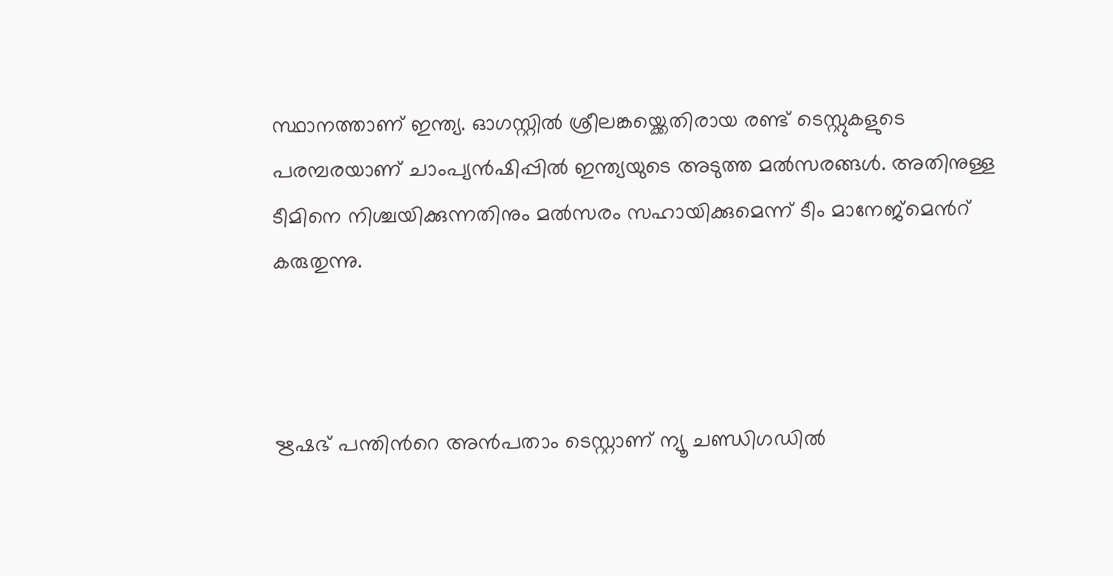സ്ഥാനത്താണ് ഇന്ത്യ. ഓഗസ്റ്റില്‍ ശ്രീലങ്കയ്ക്കെതിരായ രണ്ട് ടെസ്റ്റുകളുടെ പരമ്പരയാണ് ചാംപ്യന്‍ഷിപ്പില്‍ ഇന്ത്യയുടെ അടുത്ത മല്‍സരങ്ങള്‍. അതിനുള്ള ടീമിനെ നിശ്ചയിക്കുന്നതിനും മല്‍സരം സഹായിക്കുമെന്ന് ടീം മാനേജ്മെന്‍റ് കരുതുന്നു.



ഋഷഭ് പന്തിന്‍റെ അന്‍പതാം ടെസ്റ്റാണ് ന്യൂ ചണ്ഡിഗഡില്‍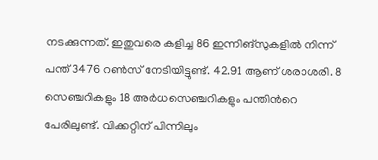നടക്കുന്നത്. ഇതുവരെ കളിച്ച 86 ഇന്നിങ്സുകളില്‍ നിന്ന് പന്ത് 3476 റണ്‍സ് നേടിയിട്ടുണ്ട്. 42.91 ആണ് ശരാശരി. 8 സെ‍ഞ്ചറികളും 18 അര്‍ധസെഞ്ചറികളും പന്തിന്‍റെ പേരിലുണ്ട്. വിക്കറ്റിന് പിന്നിലും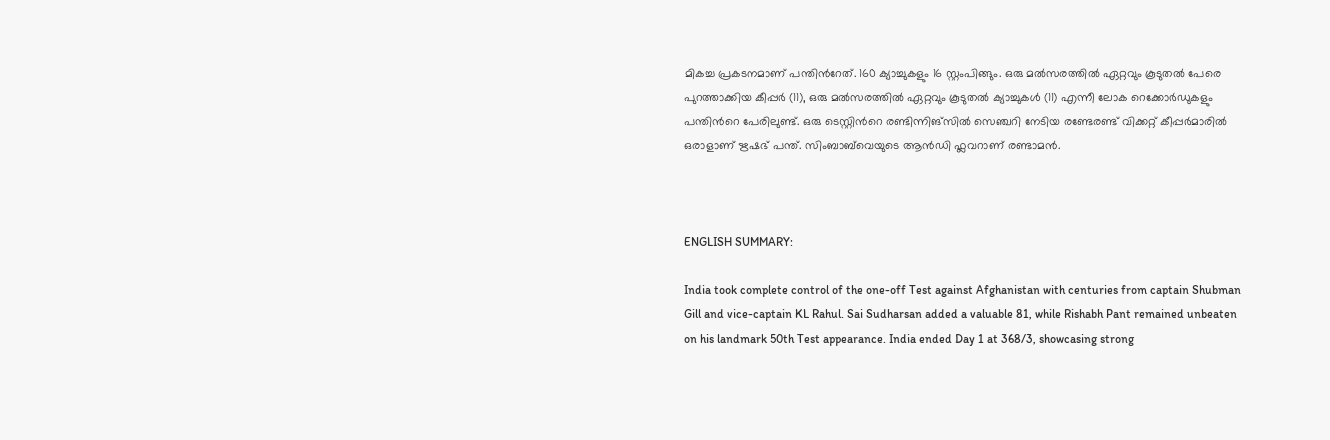മികച്ച പ്രകടനമാണ് പന്തിന്‍റേത്. 160 ക്യാച്ചുകളും 16 സ്റ്റംപിങ്ങും. ഒരു മല്‍സരത്തില്‍ ഏറ്റവും കൂടുതല്‍ പേരെ പുറത്താക്കിയ കീപ്പര്‍ (11), ഒരു മല്‍സരത്തില്‍ ഏറ്റവും കൂടുതല്‍ ക്യാച്ചുകള്‍ (11) എന്നീ ലോക റെക്കോര്‍ഡുകളും പന്തിന്‍റെ പേരിലുണ്ട്. ഒരു ടെസ്റ്റിന്‍റെ രണ്ടിന്നിങ്സില്‍ സെഞ്ചറി നേടിയ രണ്ടേരണ്ട് വിക്കറ്റ് കീപ്പര്‍മാരില്‍ ഒരാളാണ് ഋഷഭ് പന്ത്. സിംബാബ്‍വെയുടെ ആന്‍ഡി ഫ്ലവറാണ് രണ്ടാമന്‍.



ENGLISH SUMMARY:

India took complete control of the one-off Test against Afghanistan with centuries from captain Shubman Gill and vice-captain KL Rahul. Sai Sudharsan added a valuable 81, while Rishabh Pant remained unbeaten on his landmark 50th Test appearance. India ended Day 1 at 368/3, showcasing strong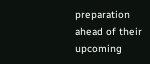preparation ahead of their upcoming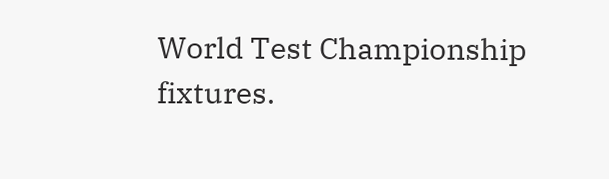World Test Championship fixtures.